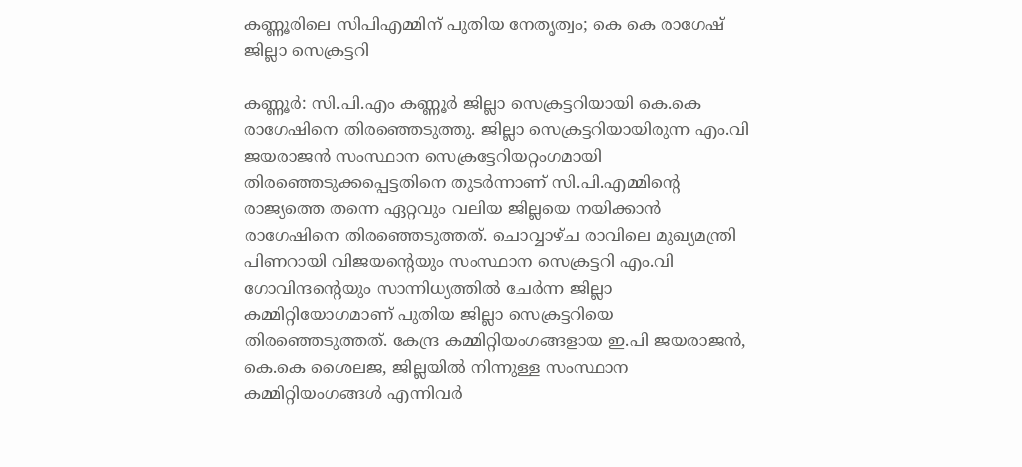കണ്ണൂരിലെ സിപിഎമ്മിന് പുതിയ നേതൃത്വം; കെ കെ രാഗേഷ് ജില്ലാ സെക്രട്ടറി

കണ്ണൂര്‍: സി.പി.എം കണ്ണൂര്‍ ജില്ലാ സെക്രട്ടറിയായി കെ.കെ രാഗേഷിനെ തിരഞ്ഞെടുത്തു. ജില്ലാ സെക്രട്ടറിയായിരുന്ന എം.വി ജയരാജന്‍ സംസ്ഥാന സെക്രട്ടേറിയറ്റംഗമായി തിരഞ്ഞെടുക്കപ്പെട്ടതിനെ തുടര്‍ന്നാണ് സി.പി.എമ്മിന്റെ രാജ്യത്തെ തന്നെ ഏറ്റവും വലിയ ജില്ലയെ നയിക്കാന്‍ രാഗേഷിനെ തിരഞ്ഞെടുത്തത്. ചൊവ്വാഴ്ച രാവിലെ മുഖ്യമന്ത്രി പിണറായി വിജയന്റെയും സംസ്ഥാന സെക്രട്ടറി എം.വി ഗോവിന്ദന്റെയും സാന്നിധ്യത്തില്‍ ചേര്‍ന്ന ജില്ലാ കമ്മിറ്റിയോഗമാണ് പുതിയ ജില്ലാ സെക്രട്ടറിയെ തിരഞ്ഞെടുത്തത്. കേന്ദ്ര കമ്മിറ്റിയംഗങ്ങളായ ഇ.പി ജയരാജന്‍, കെ.കെ ശൈലജ, ജില്ലയില്‍ നിന്നുള്ള സംസ്ഥാന കമ്മിറ്റിയംഗങ്ങള്‍ എന്നിവര്‍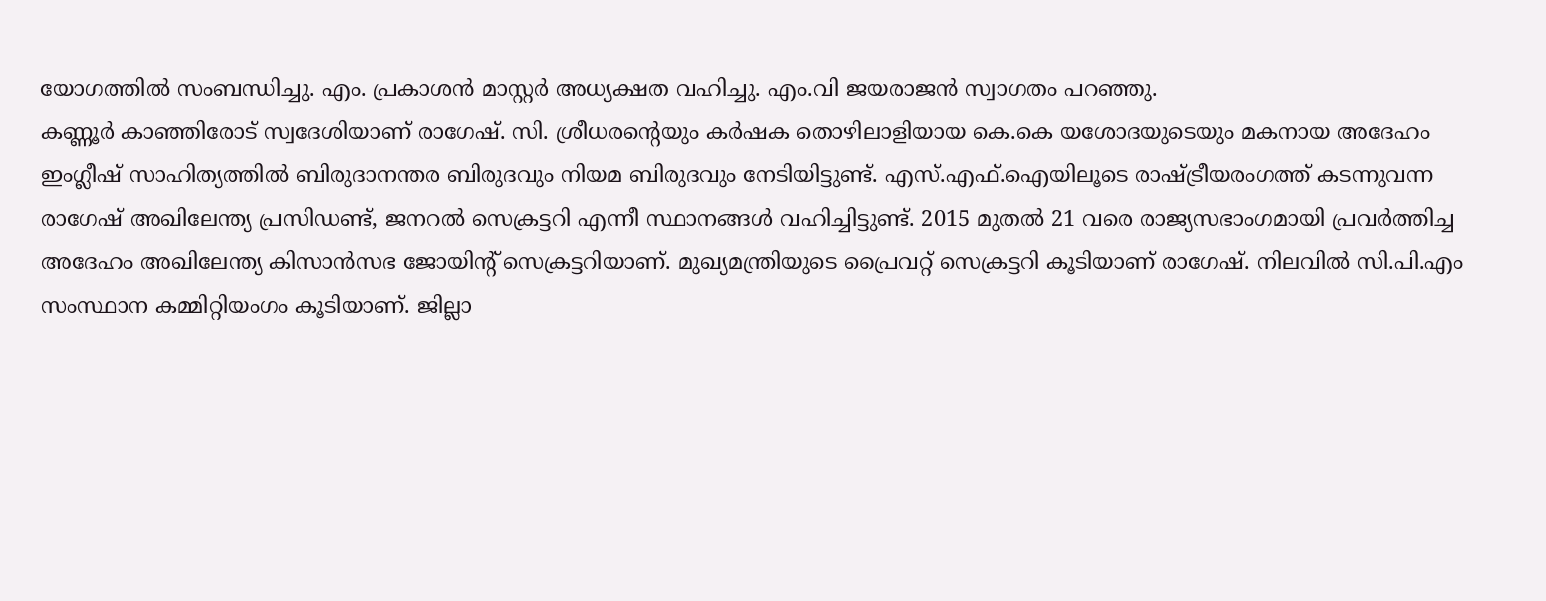യോഗത്തില്‍ സംബന്ധിച്ചു. എം. പ്രകാശന്‍ മാസ്റ്റര്‍ അധ്യക്ഷത വഹിച്ചു. എം.വി ജയരാജന്‍ സ്വാഗതം പറഞ്ഞു.
കണ്ണൂര്‍ കാഞ്ഞിരോട് സ്വദേശിയാണ് രാഗേഷ്. സി. ശ്രീധരന്റെയും കര്‍ഷക തൊഴിലാളിയായ കെ.കെ യശോദയുടെയും മകനായ അദേഹം ഇംഗ്ലീഷ് സാഹിത്യത്തില്‍ ബിരുദാനന്തര ബിരുദവും നിയമ ബിരുദവും നേടിയിട്ടുണ്ട്. എസ്.എഫ്.ഐയിലൂടെ രാഷ്ട്രീയരംഗത്ത് കടന്നുവന്ന രാഗേഷ് അഖിലേന്ത്യ പ്രസിഡണ്ട്, ജനറല്‍ സെക്രട്ടറി എന്നീ സ്ഥാനങ്ങള്‍ വഹിച്ചിട്ടുണ്ട്. 2015 മുതല്‍ 21 വരെ രാജ്യസഭാംഗമായി പ്രവര്‍ത്തിച്ച അദേഹം അഖിലേന്ത്യ കിസാന്‍സഭ ജോയിന്റ് സെക്രട്ടറിയാണ്. മുഖ്യമന്ത്രിയുടെ പ്രൈവറ്റ് സെക്രട്ടറി കൂടിയാണ് രാഗേഷ്. നിലവില്‍ സി.പി.എം സംസ്ഥാന കമ്മിറ്റിയംഗം കൂടിയാണ്. ജില്ലാ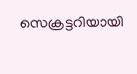സെക്രട്ടറിയായി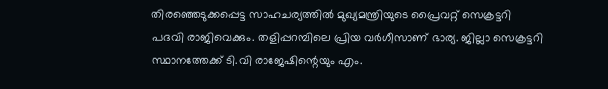തിരഞ്ഞെടുക്കപ്പെട്ട സാഹചര്യത്തില്‍ മുഖ്യമന്ത്രിയുടെ പ്രൈവറ്റ് സെക്രട്ടറി പദവി രാജിവെക്കും. തളിപ്പറമ്പിലെ പ്രിയ വര്‍ഗീസാണ് ഭാര്യ. ജില്ലാ സെക്രട്ടറി സ്ഥാനത്തേക്ക് ടി.വി രാജേഷിന്റെയും എം.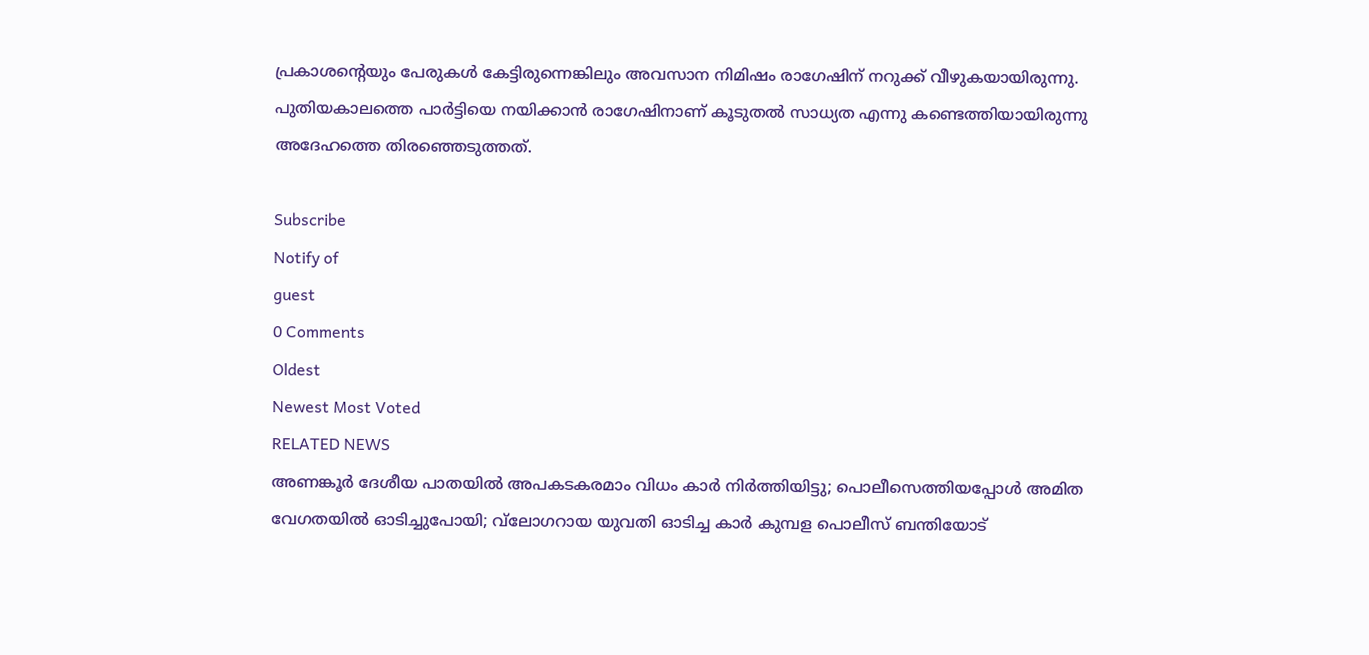പ്രകാശന്റെയും പേരുകള്‍ കേട്ടിരുന്നെങ്കിലും അവസാന നിമിഷം രാഗേഷിന് നറുക്ക് വീഴുകയായിരുന്നു. പുതിയകാലത്തെ പാര്‍ട്ടിയെ നയിക്കാന്‍ രാഗേഷിനാണ് കൂടുതല്‍ സാധ്യത എന്നു കണ്ടെത്തിയായിരുന്നു അദേഹത്തെ തിരഞ്ഞെടുത്തത്.

Subscribe
Notify of
guest
0 Comments
Oldest
Newest Most Voted
RELATED NEWS
അണങ്കൂര്‍ ദേശീയ പാതയില്‍ അപകടകരമാം വിധം കാര്‍ നിര്‍ത്തിയിട്ടു; പൊലീസെത്തിയപ്പോള്‍ അമിത വേഗതയില്‍ ഓടിച്ചുപോയി; വ്‌ലോഗറായ യുവതി ഓടിച്ച കാര്‍ കുമ്പള പൊലീസ് ബന്തിയോട്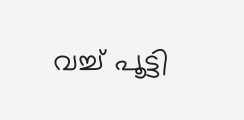വച്ച് പൂട്ടി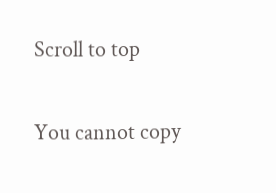Scroll to top

You cannot copy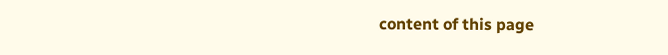content of this page